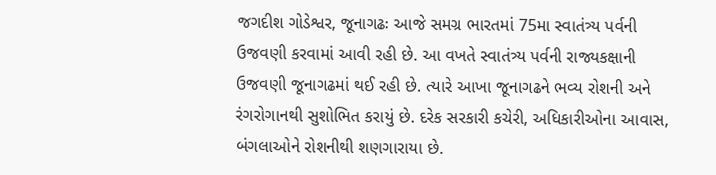જગદીશ ગોડેશ્વર, જૂનાગઢઃ આજે સમગ્ર ભારતમાં 75મા સ્વાતંત્ર્ય પર્વની ઉજવણી કરવામાં આવી રહી છે. આ વખતે સ્વાતંત્ર્ય પર્વની રાજ્યકક્ષાની ઉજવણી જૂનાગઢમાં થઈ રહી છે. ત્યારે આખા જૂનાગઢને ભવ્ય રોશની અને રંગરોગાનથી સુશોભિત કરાયું છે. દરેક સરકારી કચેરી, અધિકારીઓના આવાસ, બંગલાઓને રોશનીથી શણગારાયા છે.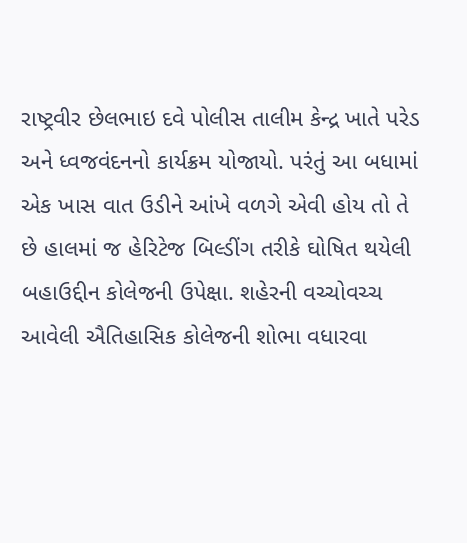રાષ્ટ્રવીર છેલભાઇ દવે પોલીસ તાલીમ કેન્દ્ર ખાતે પરેડ અને ધ્વજવંદનનો કાર્યક્રમ યોજાયો. પરંતું આ બધામાં એક ખાસ વાત ઉડીને આંખે વળગે એવી હોય તો તે છે હાલમાં જ હેરિટેજ બિલ્ડીંગ તરીકે ઘોષિત થયેલી બહાઉદ્દીન કોલેજની ઉપેક્ષા. શહેરની વચ્ચોવચ્ચ આવેલી ઐતિહાસિક કોલેજની શોભા વધારવા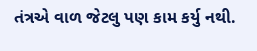તંત્રએ વાળ જેટલુ પણ કામ કર્યુ નથી.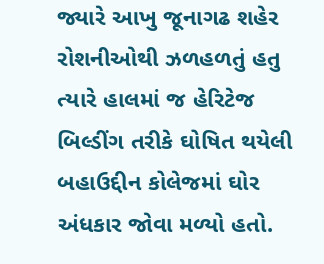જ્યારે આખુ જૂનાગઢ શહેર રોશનીઓથી ઝળહળતું હતુ ત્યારે હાલમાં જ હેરિટેજ બિલ્ડીંગ તરીકે ઘોષિત થયેલી બહાઉદ્દીન કોલેજમાં ઘોર અંધકાર જોવા મળ્યો હતો.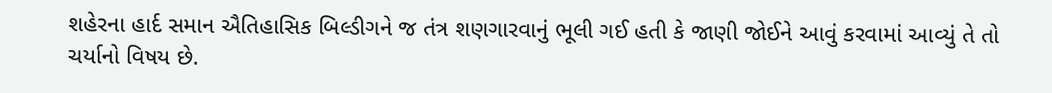શહેરના હાર્દ સમાન ઐતિહાસિક બિલ્ડીગને જ તંત્ર શણગારવાનું ભૂલી ગઈ હતી કે જાણી જોઈને આવું કરવામાં આવ્યું તે તો ચર્યાનો વિષય છે.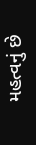મહત્વનું છે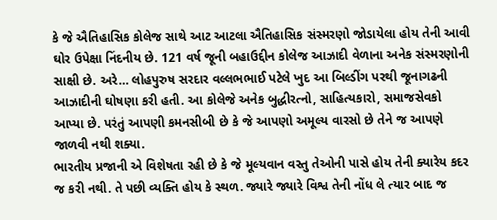કે જે ઐતિહાસિક કોલેજ સાથે આટ આટલા ઐતિહાસિક સંસ્મરણો જોડાયેલા હોય તેની આવી ઘોર ઉપેક્ષા નિંદનીય છે. 121 વર્ષ જૂની બહાઉદ્દીન કોલેજ આઝાદી વેળાના અનેક સંસ્મરણોની સાક્ષી છે. અરે… લોહપુરુષ સરદાર વલ્લભભાઈ પટેલે ખુદ આ બિલ્ડીંગ પરથી જૂનાગઢની આઝાદીની ઘોષણા કરી હતી. આ કોલેજે અનેક બુદ્ધીરત્નો, સાહિત્યકારો, સમાજસેવકો આપ્યા છે. પરંતું આપણી કમનસીબી છે કે જે આપણો અમૂલ્ય વારસો છે તેને જ આપણે જાળવી નથી શક્યા.
ભારતીય પ્રજાની એ વિશેષતા રહી છે કે જે મૂલ્યવાન વસ્તુ તેઓની પાસે હોય તેની ક્યારેય કદર જ કરી નથી. તે પછી વ્યક્તિ હોય કે સ્થળ. જ્યારે જ્યારે વિશ્વ તેની નોંધ લે ત્યાર બાદ જ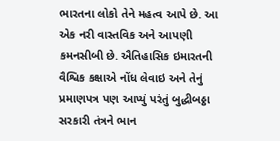ભારતના લોકો તેને મહત્વ આપે છે. આ એક નરી વાસ્તવિક અને આપણી કમનસીબી છે. ઐતિહાસિક ઇમારતની વૈશ્વિક કક્ષાએ નોંધ લેવાઇ અને તેનું પ્રમાણપત્ર પણ આપ્યું પરંતું બુદ્ધીબઠ્ઠા સરકારી તંત્રને ભાન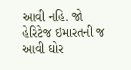આવી નહિ. જો હેરિટેજ ઇમારતની જ આવી ઘોર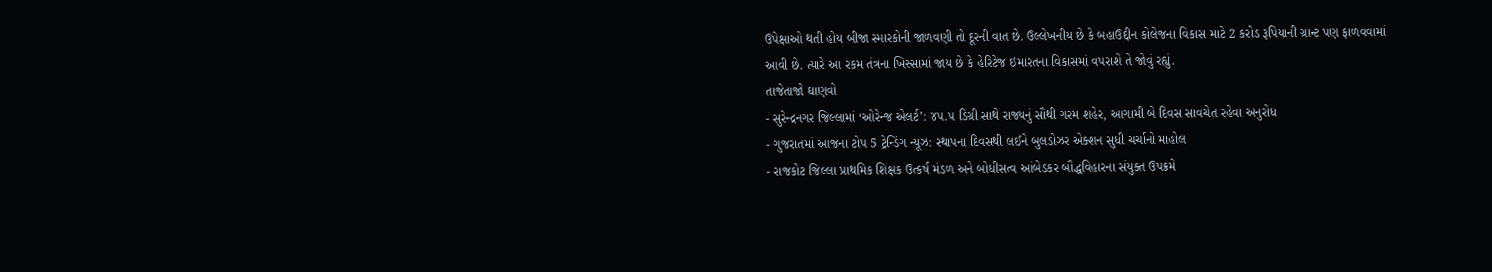ઉપેક્ષાઓ થતી હોય બીજા સ્મારકોની જાળવણી તો દૂરની વાત છે. ઉલ્લેખનીય છે કે બહાઉદ્દીન કોલેજના વિકાસ માટે 2 કરોડ રૂપિયાની ગ્રાન્ટ પણ ફાળવવામાં આવી છે. ત્યારે આ રકમ તંત્રના ખિસ્સામાં જાય છે કે હેરિટેજ ઇમારતના વિકાસમાં વપરાશે તે જોવું રહ્યું.
તાજેતાજો ઘાણવો
- સુરેન્દ્રનગર જિલ્લામાં ‘ઓરેન્જ એલર્ટ’: ૪૫.૫ ડિગ્રી સાથે રાજ્યનું સૌથી ગરમ શહેર, આગામી બે દિવસ સાવચેત રહેવા અનુરોધ
- ગુજરાતમાં આજના ટોપ 5 ટ્રેન્ડિંગ ન્યૂઝ: સ્થાપના દિવસથી લઈને બુલડોઝર એક્શન સુધી ચર્ચાનો માહોલ
- રાજકોટ જિલ્લા પ્રાથમિક શિક્ષક ઉત્કર્ષ મંડળ અને બોધીસત્વ આંબેડકર બૌદ્ધવિહારના સંયુક્ત ઉપક્રમે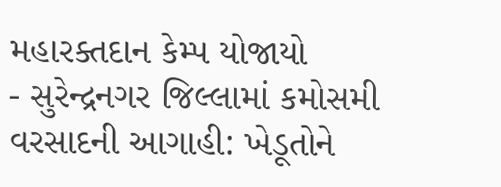મહારક્તદાન કેમ્પ યોજાયો
- સુરેન્દ્રનગર જિલ્લામાં કમોસમી વરસાદની આગાહી: ખેડૂતોને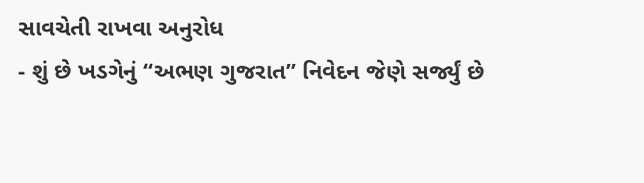સાવચેતી રાખવા અનુરોધ
- શું છે ખડગેનું “અભણ ગુજરાત” નિવેદન જેણે સર્જ્યું છે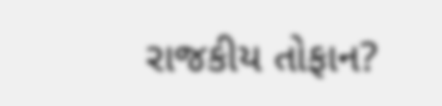રાજકીય તોફાન?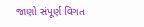જાણો સંપૂર્ણ વિગત